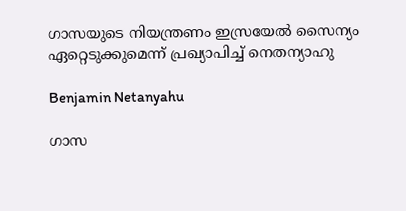ഗാസയുടെ നിയന്ത്രണം ഇസ്രയേൽ സൈന്യം ഏറ്റെടുക്കുമെന്ന് പ്രഖ്യാപിച്ച് നെതന്യാഹു

Benjamin Netanyahu

ഗാസ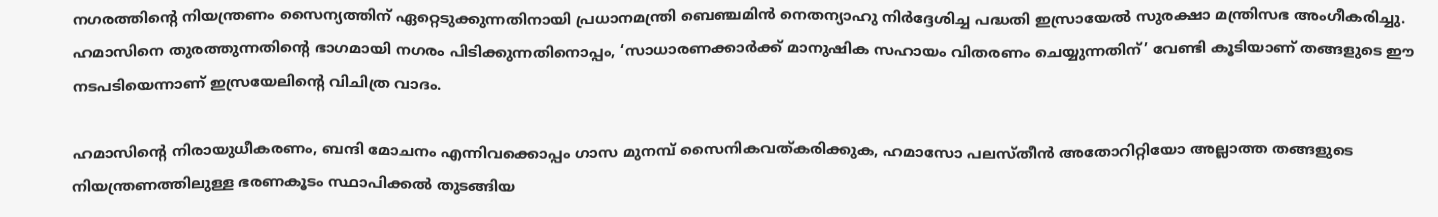നഗരത്തിന്‍റെ നിയന്ത്രണം സൈന്യത്തിന് ഏറ്റെടുക്കുന്നതിനായി പ്രധാനമന്ത്രി ബെഞ്ചമിൻ നെതന്യാഹു നിർദ്ദേശിച്ച പദ്ധതി ഇസ്രായേൽ സുരക്ഷാ മന്ത്രിസഭ അംഗീകരിച്ചു. ഹമാസിനെ തുരത്തുന്നതിന്റെ ഭാഗമായി നഗരം പിടിക്കുന്നതിനൊപ്പം, ‘സാധാരണക്കാർക്ക് മാനുഷിക സഹായം വിതരണം ചെയ്യുന്നതിന്’ വേണ്ടി കൂടിയാണ് തങ്ങളുടെ ഈ നടപടിയെന്നാണ് ഇസ്രയേലിന്‍റെ വിചിത്ര വാദം.

ഹമാസിന്‍റെ നിരായുധീകരണം, ബന്ദി മോചനം എന്നിവക്കൊപ്പം ഗാസ മുനമ്പ് സൈനികവത്കരിക്കുക, ഹമാസോ പലസ്തീൻ അതോറിറ്റിയോ അല്ലാത്ത തങ്ങളുടെ നിയന്ത്രണത്തിലുള്ള ഭരണകൂടം സ്ഥാപിക്കൽ തുടങ്ങിയ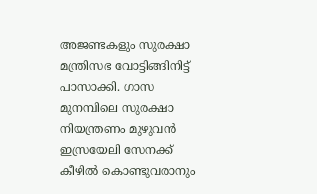അജണ്ടകളും സുരക്ഷാ മന്ത്രിസഭ വോട്ടിങ്ങിനിട്ട് പാസാക്കി. ഗാസ മുനമ്പിലെ സുരക്ഷാ നിയന്ത്രണം മുഴുവൻ ഇസ്രയേലി സേനക്ക് കീഴിൽ കൊണ്ടുവരാനും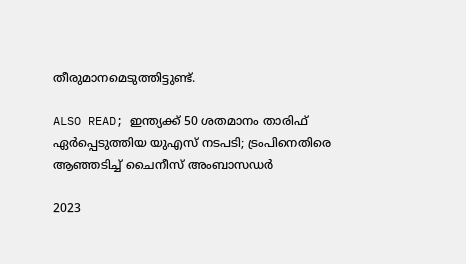തീരുമാനമെടുത്തിട്ടുണ്ട്.

ALSO READ; ഇന്ത്യക്ക് 50 ശതമാനം താരിഫ് ഏർപ്പെടുത്തിയ യുഎസ് നടപടി; ട്രംപിനെതിരെ ആഞ്ഞടിച്ച് ചൈനീസ് അംബാസഡർ

2023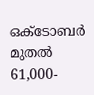ഒക്ടോബർ മുതൽ 61,000-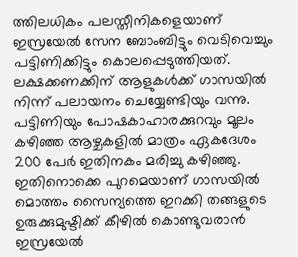ത്തിലധികം പലസ്തീനികളെയാണ് ഇസ്രയേൽ സേന ബോംബിട്ടും വെടിവെച്ചും പട്ടിണിക്കിട്ടും കൊലപ്പെടുത്തിയത്. ലക്ഷക്കണക്കിന് ആളുകൾക്ക് ഗാസയിൽ നിന്ന് പലായനം ചെയ്യേണ്ടിയും വന്നു. പട്ടിണിയും പോഷകാഹാരക്കുറവും മൂലം ക‍ഴിഞ്ഞ ആ‍ഴ്ചകളിൽ മാത്രം ഏകദേശം 200 പേർ ഇതിനകം മരിച്ചു കഴിഞ്ഞു. ഇതിനൊക്കെ പുറമെയാണ് ഗാസയിൽ മൊത്തം സൈന്യത്തെ ഇറക്കി തങ്ങളുടെ ഉരുക്കുമുഷ്ടിക്ക് കീഴിൽ കൊണ്ടുവരാൻ ഇസ്രയേൽ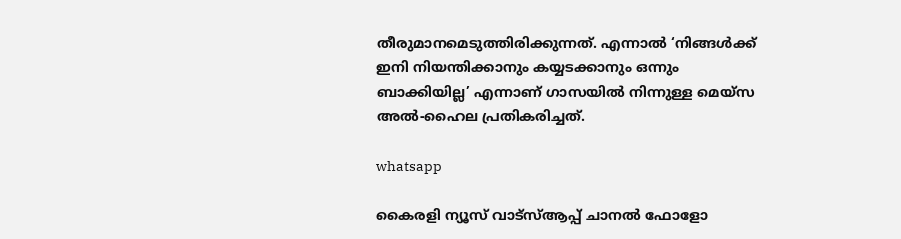തീരുമാനമെടുത്തിരിക്കുന്നത്. എന്നാൽ ‘നിങ്ങൾക്ക് ഇനി നിയന്തിക്കാനും കയ്യടക്കാനും ഒന്നും ബാക്കിയില്ല’ എന്നാണ് ഗാസയിൽ നിന്നുള്ള മെയ്‌സ അൽ-ഹൈല പ്രതികരിച്ചത്.

whatsapp

കൈരളി ന്യൂസ് വാട്‌സ്ആപ്പ് ചാനല്‍ ഫോളോ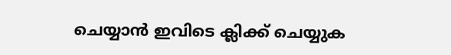ചെയ്യാന്‍ ഇവിടെ ക്ലിക്ക് ചെയ്യുക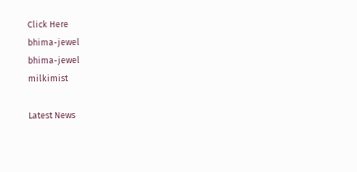Click Here
bhima-jewel
bhima-jewel
milkimist

Latest News